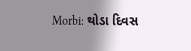Morbi: થોડા દિવસ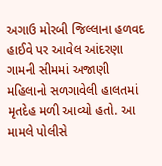અગાઉ મોરબી જિલ્લાના હળવદ હાઈવે પર આવેલ આંદરણા ગામની સીમમાં અજાણી મહિલાનો સળગાવેલી હાલતમાં મૃતદેહ મળી આવ્યો હતો. આ મામલે પોલીસે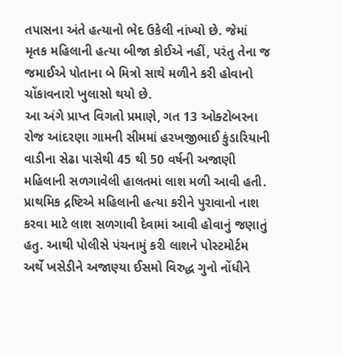તપાસના અંતે હત્યાનો ભેદ ઉકેલી નાંખ્યો છે. જેમાં મૃતક મહિલાની હત્યા બીજા કોઈએ નહીં, પરંતુ તેના જ જમાઈએ પોતાના બે મિત્રો સાથે મળીને કરી હોવાનો ચોંકાવનારો ખુલાસો થયો છે.
આ અંગે પ્રાપ્ત વિગતો પ્રમાણે, ગત 13 ઓક્ટોબરના રોજ આંદરણા ગામની સીમમાં હરખજીભાઈ કુંડારિયાની વાડીના સેઢા પાસેથી 45 થી 50 વર્ષની અજાણી મહિલાની સળગાવેલી હાલતમાં લાશ મળી આવી હતી. પ્રાથમિક દ્રષ્ટિએ મહિલાની હત્યા કરીને પુરાવાનો નાશ કરવા માટે લાશ સળગાવી દેવામાં આવી હોવાનું જણાતું હતુ. આથી પોલીસે પંચનામું કરી લાશને પોસ્ટમોર્ટમ અર્થે ખસેડીને અજાણ્યા ઈસમો વિરુદ્ધ ગુનો નોંધીને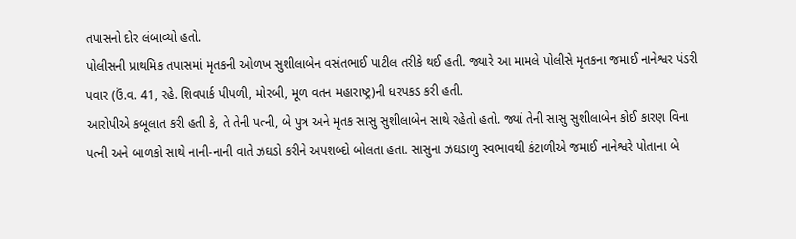તપાસનો દોર લંબાવ્યો હતો.
પોલીસની પ્રાથમિક તપાસમાં મૃતકની ઓળખ સુશીલાબેન વસંતભાઈ પાટીલ તરીકે થઈ હતી. જ્યારે આ મામલે પોલીસે મૃતકના જમાઈ નાનેશ્વર પંડરી પવાર (ઉં.વ. 41, રહે. શિવપાર્ક પીપળી, મોરબી, મૂળ વતન મહારાષ્ટ્ર)ની ધરપકડ કરી હતી.
આરોપીએ કબૂલાત કરી હતી કે, તે તેની પત્ની, બે પુત્ર અને મૃતક સાસુ સુશીલાબેન સાથે રહેતો હતો. જ્યાં તેની સાસુ સુશીલાબેન કોઈ કારણ વિના પત્ની અને બાળકો સાથે નાની-નાની વાતે ઝઘડો કરીને અપશબ્દો બોલતા હતા. સાસુના ઝઘડાળુ સ્વભાવથી કંટાળીએ જમાઈ નાનેશ્વરે પોતાના બે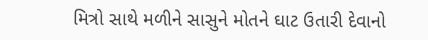મિત્રો સાથે મળીને સાસુને મોતને ઘાટ ઉતારી દેવાનો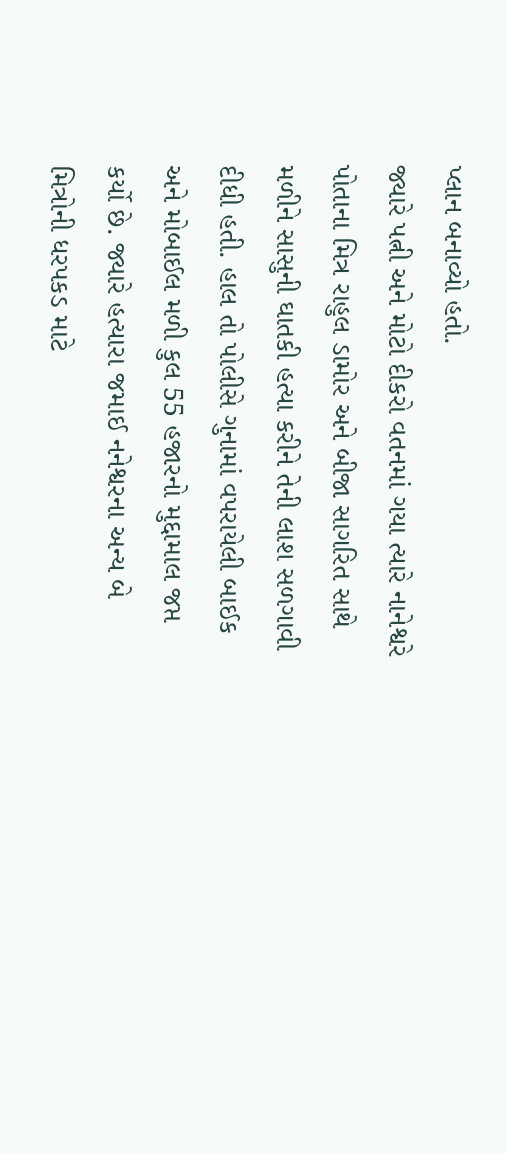પ્લાન બનાવ્યો હતો.
જ્યારે પત્ની અને મોટો દીકરો વતનમાં ગયા ત્યારે નાનેશ્વરે પોતાના મિત્ર રાહુલ ડામોર અને બીજા સાગરિત સાથે મળીને સાસુની ઘાતકી હત્યા કરીને તેની લાશ સળગાવી દીધી હતી. હાલ તો પોલીસે ગુનામાં વપરાયેલી બાઈક અને મોબાઈલ મળી કુલ 55 હજારનો મુદ્દામાલ જપ્ત કર્યો છે. જ્યારે હત્યારા જમાઈ નનેશ્વરના અન્ય બે મિત્રોની ધરપકડ માટે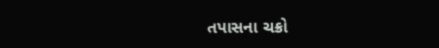તપાસના ચક્રો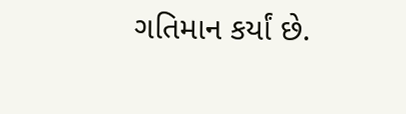ગતિમાન કર્યાં છે.